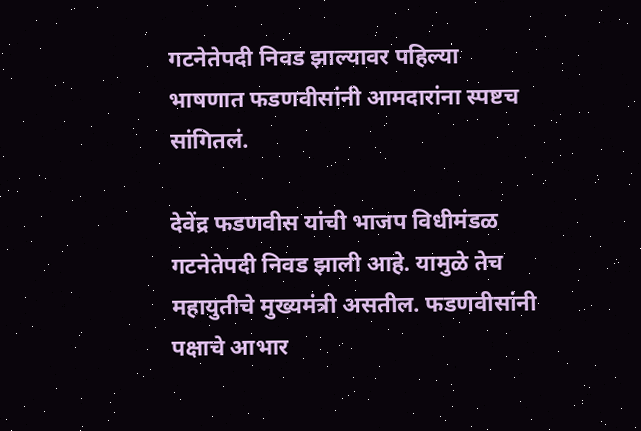गटनेतेपदी निवड झाल्यावर पहिल्या भाषणात फडणवीसांनी आमदारांना स्पष्टच सांगितलं.

देवेंद्र फडणवीस यांची भाजप विधीमंडळ गटनेतेपदी निवड झाली आहे. यामुळे तेच महायुतीचे मुख्यमंत्री असतील. फडणवीसांनी पक्षाचे आभार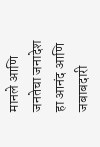मानले आणि जनतेचा जनादेश हा आनंद आणि जबाबदारी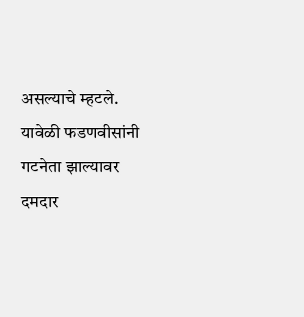असल्याचे म्हटले. यावेळी फडणवीसांनी गटनेता झाल्यावर दमदार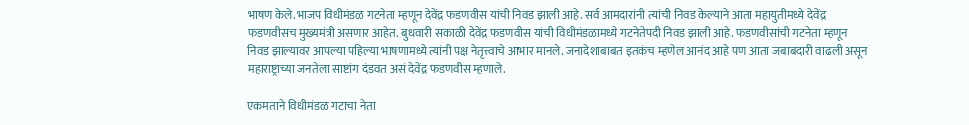भाषण केले.भाजप विधीमंडळ गटनेता म्हणून देवेंद्र फडणवीस यांची निवड झाली आहे. सर्व आमदारांनी त्यांची निवड केल्याने आता महायुतीमध्ये देवेंद्र फडणवीसच मुख्यमंत्री असणार आहेत. बुधवारी सकाळी देवेंद्र फडणवीस यांची विधीमंडळामध्ये गटनेतेपदी निवड झाली आहे. फडणवीसांची गटनेता म्हणून निवड झाल्यावर आपल्या पहिल्या भाषणामध्ये त्यांनी पक्ष नेतृत्त्वाचे आभार मानले. जनादेशाबाबत इतकंच म्हणेल आनंद आहे पण आता जबाबदारी वाढली असून महाराष्ट्राच्या जनतेला साष्टांग दंडवत असं देवेंद्र फडणवीस म्हणाले.

एकमताने विधीमंडळ गटाचा नेता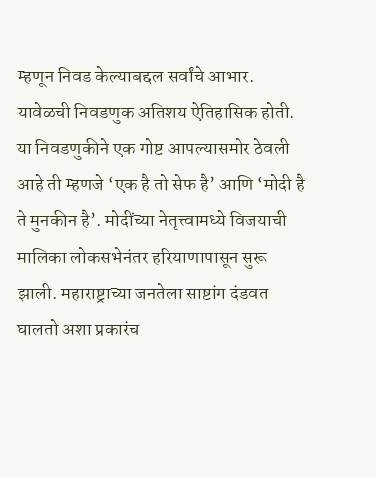म्हणून निवड केल्याबद्दल सर्वांचे आभार. यावेळची निवडणुक अतिशय ऐतिहासिक होती. या निवडणुकीने एक गोष्ट आपल्यासमोर ठेवली आहे ती म्हणजे ‘एक है तो सेफ है’ आणि ‘मोदी है ते मुनकीन है’. मोदींच्या नेतृत्त्वामध्ये विजयाची मालिका लोकसभेनंतर हरियाणापासून सुरू झाली. महाराष्ट्राच्या जनतेला साष्टांग दंडवत घालतो अशा प्रकारंच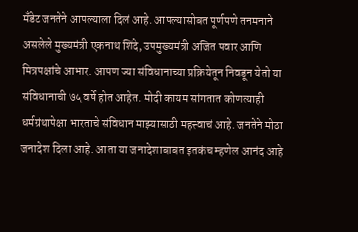मँडेट जनतेने आपल्याला दिलं आहे. आपल्यासोबत पूर्णपणे तनमनाने असलेले मुख्यमंत्री एकनाथ शिंदे, उपमुख्यमंत्री अजित पवार आणि मित्रपक्षांचे आभार. आपण ज्या संविधानाच्या प्रक्रियेतून निवडून येतो या संविधानाची ७५ वर्षे होत आहेत. मोदी कायम सांगतात कोणत्याही धर्मग्रंथापेक्षा भारताचे संविधान माझ्यासाठी महत्त्वाचं आहे. जनतेने मोठा जनादेश दिला आहे. आता या जनादेशाबाबत इतकंच म्हणेल आनंद आहे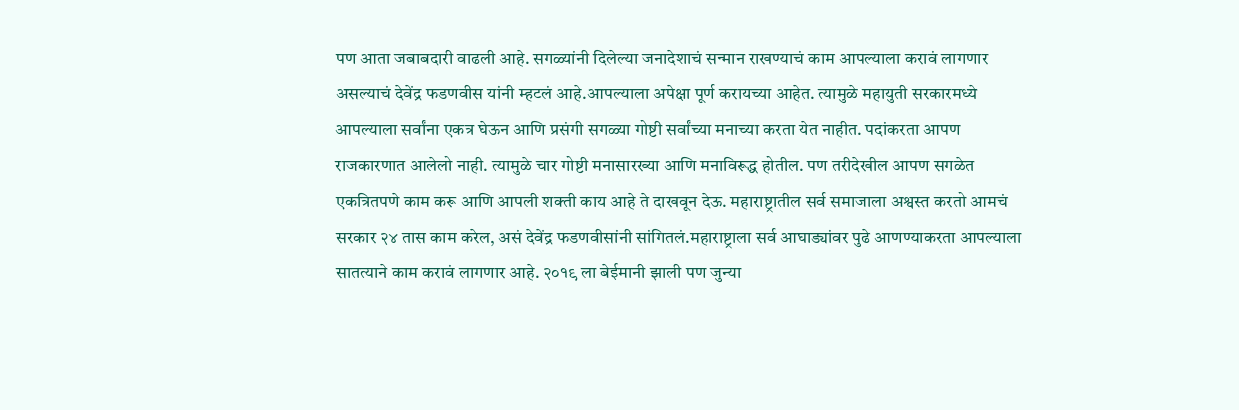पण आता जबाबदारी वाढली आहे. सगळ्यांनी दिलेल्या जनादेशाचं सन्मान राखण्याचं काम आपल्याला करावं लागणार असल्याचं देवेंद्र फडणवीस यांनी म्हटलं आहे.आपल्याला अपेक्षा पूर्ण करायच्या आहेत. त्यामुळे महायुती सरकारमध्ये आपल्याला सर्वांना एकत्र घेऊन आणि प्रसंगी सगळ्या गोष्टी सर्वांच्या मनाच्या करता येत नाहीत. पदांकरता आपण राजकारणात आलेलो नाही. त्यामुळे चार गोष्टी मनासारख्या आणि मनाविरूद्ध होतील. पण तरीदेखील आपण सगळेत एकत्रितपणे काम करू आणि आपली शक्ती काय आहे ते दाखवून देऊ. महाराष्ट्रातील सर्व समाजाला अश्वस्त करतो आमचं सरकार २४ तास काम करेल, असं देवेंद्र फडणवीसांनी सांगितलं.महाराष्ट्राला सर्व आघाड्यांवर पुढे आणण्याकरता आपल्याला सातत्याने काम करावं लागणार आहे. २०१९ ला बेईमानी झाली पण जुन्या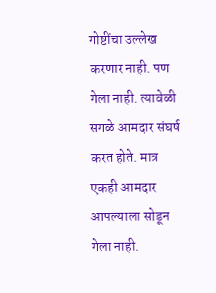गोष्टींचा उल्लेख करणार नाही. पण गेला नाही. त्यावेळी सगळे आमदार संघर्ष करत होते. मात्र एकही आमदार आपल्याला सोडून गेला नाही.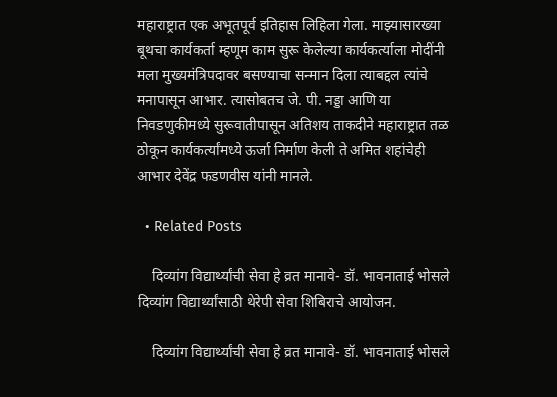महाराष्ट्रात एक अभूतपूर्व इतिहास लिहिला गेला. माझ्यासारख्या बूथचा कार्यकर्ता म्हणूम काम सुरू केलेल्या कार्यकर्त्याला मोदींनी मला मुख्यमंत्रिपदावर बसण्याचा सन्मान दिला त्याबद्दल त्यांचे मनापासून आभार. त्यासोबतच जे. पी. नड्डा आणि या निवडणुकीमध्ये सुरूवातीपासून अतिशय ताकदीने महाराष्ट्रात तळ ठोकून कार्यकर्त्यांमध्ये ऊर्जा निर्माण केली ते अमित शहांचेही आभार देवेंद्र फडणवीस यांनी मानले.

  • Related Posts

    दिव्यांग विद्यार्थ्यांची सेवा हे व्रत मानावे- डॉ. भावनाताई भोसले दिव्यांग विद्यार्थ्यांसाठी थेरेपी सेवा शिबिराचे आयोजन.

    दिव्यांग विद्यार्थ्यांची सेवा हे व्रत मानावे- डॉ. भावनाताई भोसले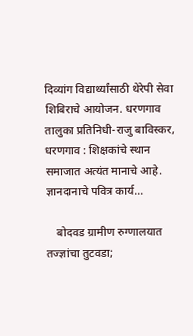दिव्यांग विद्यार्थ्यांसाठी थेरेपी सेवा शिबिराचे आयोजन. धरणगाव तालुका प्रतिनिधी-राजु बाविस्कर, धरणगाव : शिक्षकांचे स्थान समाजात अत्यंत मानाचे आहे. ज्ञानदानाचे पवित्र कार्य…

    बोदवड ग्रामीण रुग्णालयात तज्ज्ञांचा तुटवडा;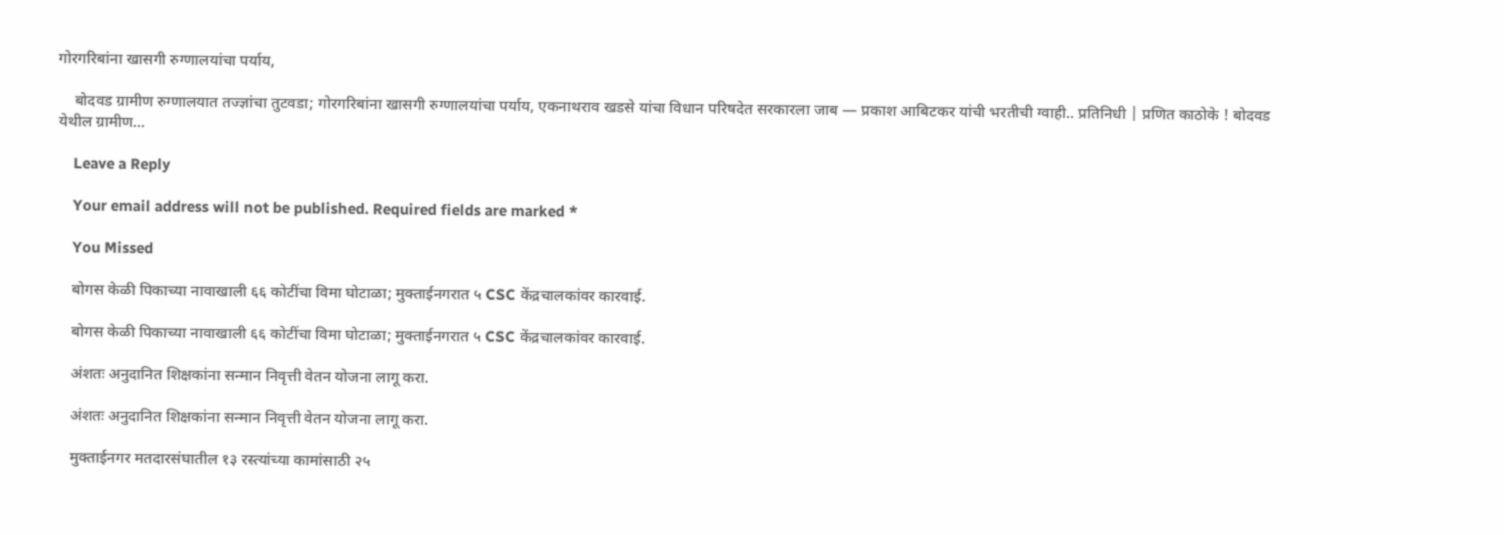गोरगरिबांना खासगी रुग्णालयांचा पर्याय,

    बोदवड ग्रामीण रुग्णालयात तज्ज्ञांचा तुटवडा; गोरगरिबांना खासगी रुग्णालयांचा पर्याय, एकनाथराव खडसे यांचा विधान परिषदेत सरकारला जाब — प्रकाश आबिटकर यांची भरतीची ग्वाही.. प्रतिनिधी | प्रणित काठोके ! बोदवड येथील ग्रामीण…

    Leave a Reply

    Your email address will not be published. Required fields are marked *

    You Missed

    बोगस केळी पिकाच्या नावाखाली ६६ कोटींचा विमा घोटाळा; मुक्ताईनगरात ५ CSC केंद्रचालकांवर कारवाई.

    बोगस केळी पिकाच्या नावाखाली ६६ कोटींचा विमा घोटाळा; मुक्ताईनगरात ५ CSC केंद्रचालकांवर कारवाई.

    अंशतः अनुदानित शिक्षकांना सन्मान निवृत्ती वेतन योजना लागू करा.

    अंशतः अनुदानित शिक्षकांना सन्मान निवृत्ती वेतन योजना लागू करा.

    मुक्ताईनगर मतदारसंघातील १३ रस्त्यांच्या कामांसाठी २५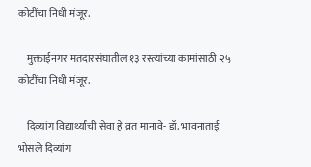कोटींचा निधी मंजूर.

    मुक्ताईनगर मतदारसंघातील १३ रस्त्यांच्या कामांसाठी २५ कोटींचा निधी मंजूर.

    दिव्यांग विद्यार्थ्यांची सेवा हे व्रत मानावे- डॉ. भावनाताई भोसले दिव्यांग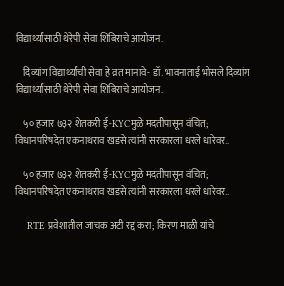विद्यार्थ्यांसाठी थेरेपी सेवा शिबिराचे आयोजन.

    दिव्यांग विद्यार्थ्यांची सेवा हे व्रत मानावे- डॉ. भावनाताई भोसले दिव्यांग विद्यार्थ्यांसाठी थेरेपी सेवा शिबिराचे आयोजन.

    ५० हजार ७३२ शेतकरी ई-KYCमुळे मदतीपासून वंचित; विधानपरिषदेत एकनाथराव खडसे त्यांनी सरकारला धरले धारेवर..

    ५० हजार ७३२ शेतकरी ई-KYCमुळे मदतीपासून वंचित; विधानपरिषदेत एकनाथराव खडसे त्यांनी सरकारला धरले धारेवर..

    RTE प्रवेशातील जाचक अटी रद्द करा; किरण माळी यांचे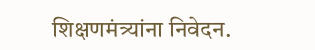शिक्षणमंत्र्यांना निवेदन.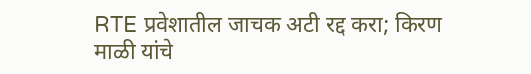RTE प्रवेशातील जाचक अटी रद्द करा; किरण माळी यांचे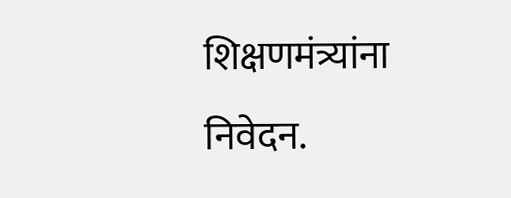शिक्षणमंत्र्यांना निवेदन.